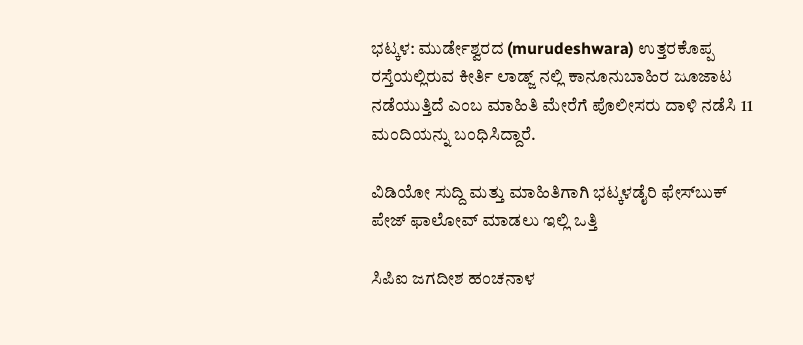ಭಟ್ಕಳ: ಮುರ್ಡೇಶ್ವರದ (murudeshwara) ಉತ್ತರಕೊಪ್ಪ ರಸ್ತೆಯಲ್ಲಿರುವ ಕೀರ್ತಿ ಲಾಡ್ಜ್ ನಲ್ಲಿ ಕಾನೂನುಬಾಹಿರ ಜೂಜಾಟ ನಡೆಯುತ್ತಿದೆ ಎಂಬ ಮಾಹಿತಿ ಮೇರೆಗೆ ಪೊಲೀಸರು ದಾಳಿ ನಡೆಸಿ 11 ಮಂದಿಯನ್ನು ಬಂಧಿಸಿದ್ದಾರೆ.

ವಿಡಿಯೋ ಸುದ್ದಿ ಮತ್ತು ಮಾಹಿತಿಗಾಗಿ ಭಟ್ಕಳಡೈರಿ ಫೇಸ್‌ಬುಕ್‌ ಪೇಜ್ ಫಾಲೋವ್ ಮಾಡಲು ಇಲ್ಲಿ ಒತ್ತಿ

ಸಿಪಿಐ ಜಗದೀಶ ಹಂಚನಾಳ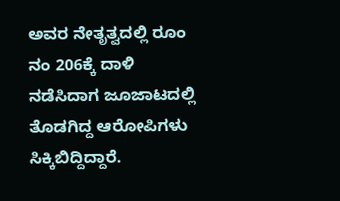ಅವರ ನೇತೃತ್ವದಲ್ಲಿ ರೂಂ ನಂ 206ಕ್ಕೆ ದಾಳಿ ನಡೆಸಿದಾಗ ಜೂಜಾಟದಲ್ಲಿ ತೊಡಗಿದ್ದ ಆರೋಪಿಗಳು ಸಿಕ್ಕಿಬಿದ್ದಿದ್ದಾರೆ.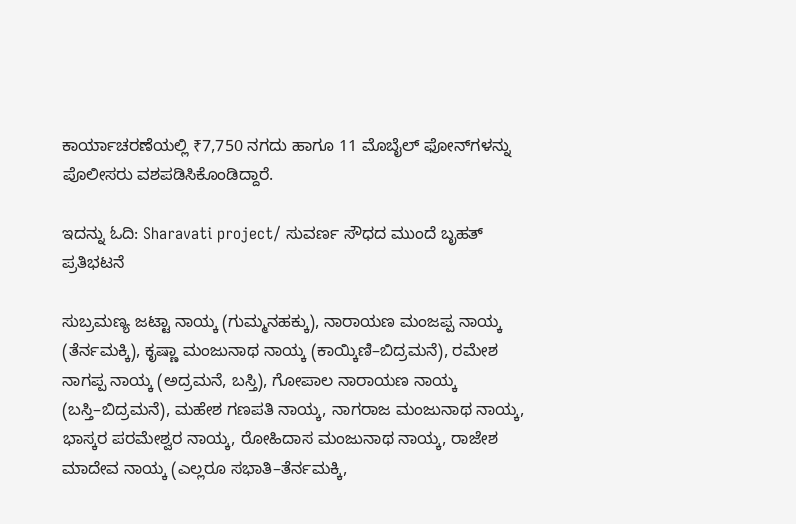ಕಾರ್ಯಾಚರಣೆಯಲ್ಲಿ ₹7,750 ನಗದು ಹಾಗೂ 11 ಮೊಬೈಲ್ ಫೋನ್‌ಗಳನ್ನು ಪೊಲೀಸರು ವಶಪಡಿಸಿಕೊಂಡಿದ್ದಾರೆ.

ಇದನ್ನು ಓದಿ: Sharavati project/ ಸುವರ್ಣ ಸೌಧದ ಮುಂದೆ ಬೃಹತ್ ಪ್ರತಿಭಟನೆ

ಸುಬ್ರಮಣ್ಯ ಜಟ್ಟಾ ನಾಯ್ಕ (ಗುಮ್ಮನಹಕ್ಕು), ನಾರಾಯಣ ಮಂಜಪ್ಪ ನಾಯ್ಕ (ತೆರ್ನಮಕ್ಕಿ), ಕೃಷ್ಣಾ ಮಂಜುನಾಥ ನಾಯ್ಕ (ಕಾಯ್ಕಿಣಿ–ಬಿದ್ರಮನೆ), ರಮೇಶ ನಾಗಪ್ಪ ನಾಯ್ಕ (ಅದ್ರಮನೆ, ಬಸ್ತಿ), ಗೋಪಾಲ ನಾರಾಯಣ ನಾಯ್ಕ (ಬಸ್ತಿ–ಬಿದ್ರಮನೆ), ಮಹೇಶ ಗಣಪತಿ ನಾಯ್ಕ, ನಾಗರಾಜ ಮಂಜುನಾಥ ನಾಯ್ಕ, ಭಾಸ್ಕರ ಪರಮೇಶ್ವರ ನಾಯ್ಕ, ರೋಹಿದಾಸ ಮಂಜುನಾಥ ನಾಯ್ಕ, ರಾಜೇಶ ಮಾದೇವ ನಾಯ್ಕ (ಎಲ್ಲರೂ ಸಭಾತಿ–ತೆರ್ನಮಕ್ಕಿ,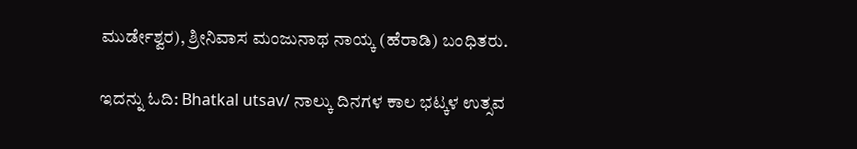ಮುರ್ಡೇಶ್ವರ), ಶ್ರೀನಿವಾಸ ಮಂಜುನಾಥ ನಾಯ್ಕ (ಹೆರಾಡಿ) ಬಂಧಿತರು.

ಇದನ್ನು ಓದಿ: Bhatkal utsav/ ನಾಲ್ಕು ದಿನಗಳ ಕಾಲ ಭಟ್ಕಳ ಉತ್ಸವ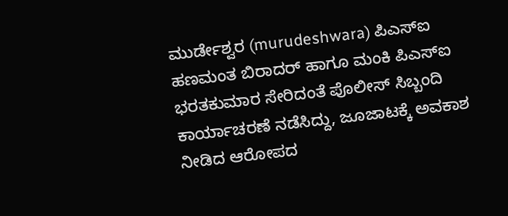ಮುರ್ಡೇಶ್ವರ (murudeshwara) ಪಿಎಸ್‌ಐ ಹಣಮಂತ ಬಿರಾದರ್ ಹಾಗೂ ಮಂಕಿ ಪಿಎಸ್‌ಐ ಭರತಕುಮಾರ ಸೇರಿದಂತೆ ಪೊಲೀಸ್ ಸಿಬ್ಬಂದಿ ಕಾರ್ಯಾಚರಣೆ ನಡೆಸಿದ್ದು, ಜೂಜಾಟಕ್ಕೆ ಅವಕಾಶ ನೀಡಿದ ಆರೋಪದ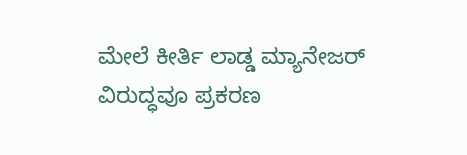ಮೇಲೆ ಕೀರ್ತಿ ಲಾಡ್ಡ ಮ್ಯಾನೇಜರ್ ವಿರುದ್ಧವೂ ಪ್ರಕರಣ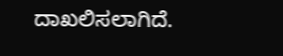ದಾಖಲಿಸಲಾಗಿದೆ.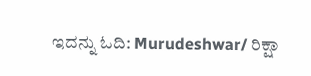ಇದನ್ನು ಓದಿ: Murudeshwar/ ರಿಕ್ಷಾ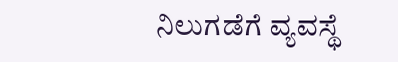ನಿಲುಗಡೆಗೆ ವ್ಯವಸ್ಥೆ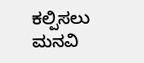ಕಲ್ಪಿಸಲು ಮನವಿ